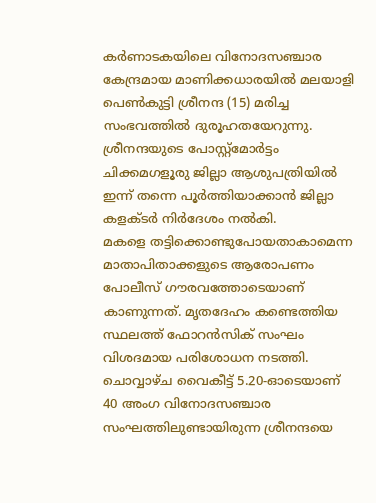കർണാടകയിലെ വിനോദസഞ്ചാര കേന്ദ്രമായ മാണിക്കധാരയിൽ മലയാളി പെൺകുട്ടി ശ്രീനന്ദ (15) മരിച്ച സംഭവത്തിൽ ദുരൂഹതയേറുന്നു. ശ്രീനന്ദയുടെ പോസ്റ്റ്മോർട്ടം ചിക്കമഗളൂരു ജില്ലാ ആശുപത്രിയിൽ ഇന്ന് തന്നെ പൂർത്തിയാക്കാൻ ജില്ലാ കളക്ടർ നിർദേശം നൽകി.
മകളെ തട്ടിക്കൊണ്ടുപോയതാകാമെന്ന മാതാപിതാക്കളുടെ ആരോപണം പോലീസ് ഗൗരവത്തോടെയാണ് കാണുന്നത്. മൃതദേഹം കണ്ടെത്തിയ സ്ഥലത്ത് ഫോറൻസിക് സംഘം വിശദമായ പരിശോധന നടത്തി.
ചൊവ്വാഴ്ച വൈകീട്ട് 5.20-ഓടെയാണ് 40 അംഗ വിനോദസഞ്ചാര സംഘത്തിലുണ്ടായിരുന്ന ശ്രീനന്ദയെ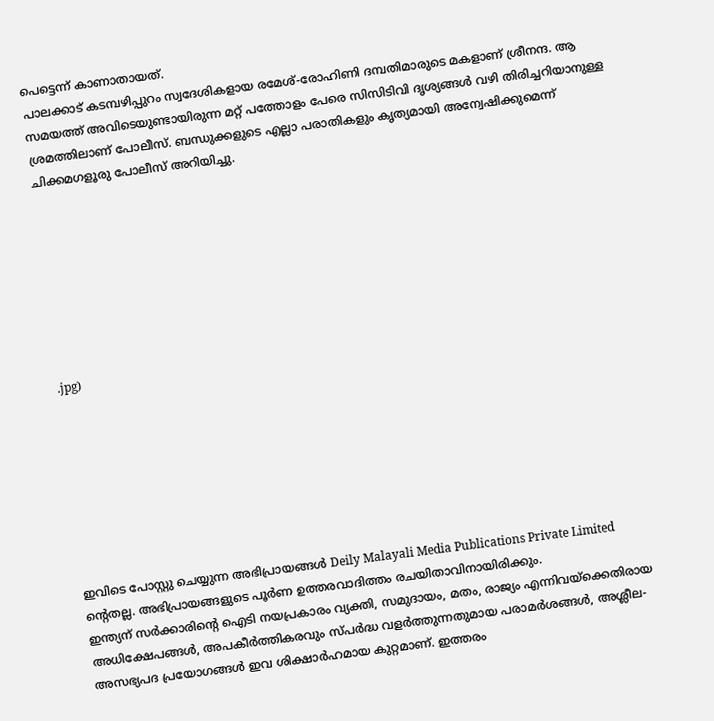പെട്ടെന്ന് കാണാതായത്.
പാലക്കാട് കടമ്പഴിപ്പുറം സ്വദേശികളായ രമേശ്-രോഹിണി ദമ്പതിമാരുടെ മകളാണ് ശ്രീനന്ദ. ആ സമയത്ത് അവിടെയുണ്ടായിരുന്ന മറ്റ് പത്തോളം പേരെ സിസിടിവി ദൃശ്യങ്ങൾ വഴി തിരിച്ചറിയാനുള്ള ശ്രമത്തിലാണ് പോലീസ്. ബന്ധുക്കളുടെ എല്ലാ പരാതികളും കൃത്യമായി അന്വേഷിക്കുമെന്ന് ചിക്കമഗളൂരു പോലീസ് അറിയിച്ചു.








.jpg)








ഇവിടെ പോസ്റ്റു ചെയ്യുന്ന അഭിപ്രായങ്ങൾ Deily Malayali Media Publications Private Limited ന്റെതല്ല. അഭിപ്രായങ്ങളുടെ പൂർണ ഉത്തരവാദിത്തം രചയിതാവിനായിരിക്കും.
ഇന്ത്യന് സർക്കാരിന്റെ ഐടി നയപ്രകാരം വ്യക്തി, സമുദായം, മതം, രാജ്യം എന്നിവയ്ക്കെതിരായ അധിക്ഷേപങ്ങൾ, അപകീർത്തികരവും സ്പർദ്ധ വളർത്തുന്നതുമായ പരാമർശങ്ങൾ, അശ്ലീല-അസഭ്യപദ പ്രയോഗങ്ങൾ ഇവ ശിക്ഷാർഹമായ കുറ്റമാണ്. ഇത്തരം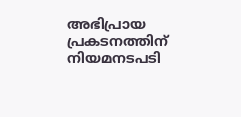അഭിപ്രായ പ്രകടനത്തിന് നിയമനടപടി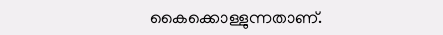കൈക്കൊള്ളുന്നതാണ്.